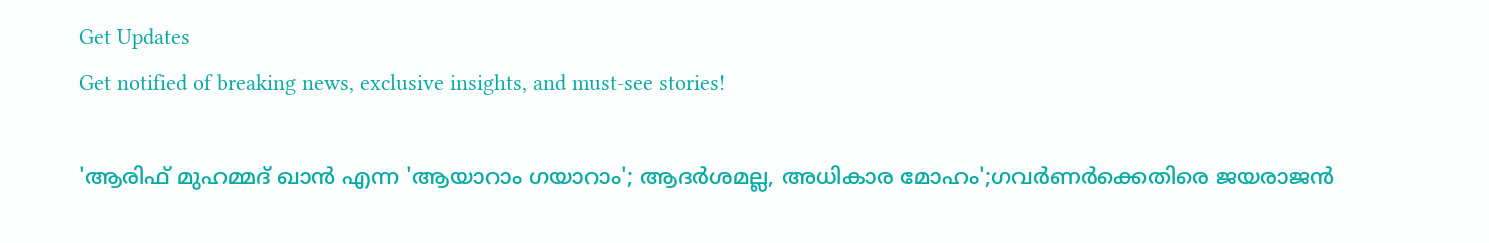Get Updates
Get notified of breaking news, exclusive insights, and must-see stories!

'ആരിഫ് മുഹമ്മദ് ഖാൻ എന്ന 'ആയാറാം ഗയാറാം'; ആദർശമല്ല, അധികാര മോഹം';ഗവർണർക്കെതിരെ ജയരാജൻ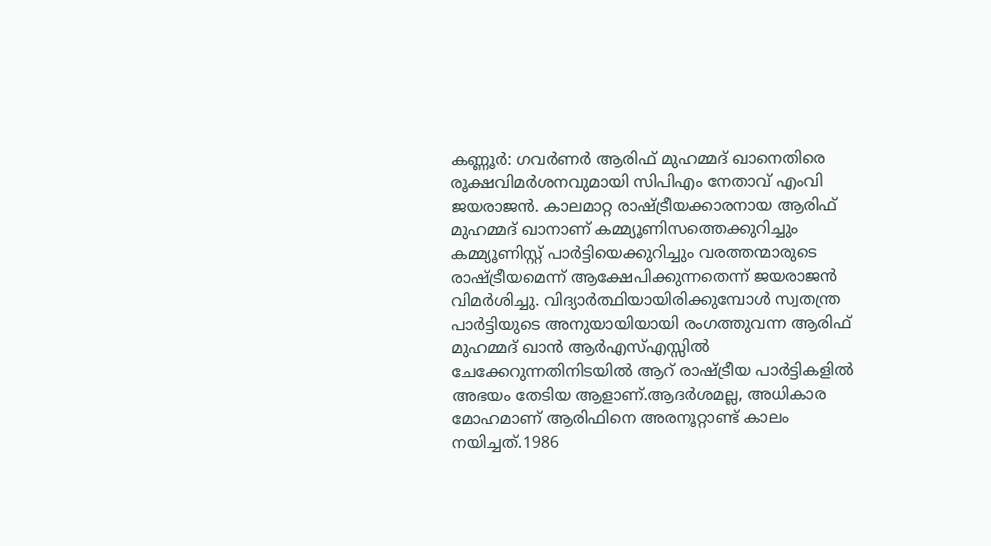കണ്ണൂർ: ഗവർണർ ആരിഫ് മുഹമ്മദ് ഖാനെതിരെ രൂക്ഷവിമർശനവുമായി സിപിഎം നേതാവ് എംവി ജയരാജൻ. കാലമാറ്റ രാഷ്ട്രീയക്കാരനായ ആരിഫ് മുഹമ്മദ് ഖാനാണ് കമ്മ്യൂണിസത്തെക്കുറിച്ചും കമ്മ്യൂണിസ്റ്റ് പാർട്ടിയെക്കുറിച്ചും വരത്തന്മാരുടെ രാഷ്ട്രീയമെന്ന് ആക്ഷേപിക്കുന്നതെന്ന് ജയരാജൻ വിമർശിച്ചു. വിദ്യാർത്ഥിയായിരിക്കുമ്പോൾ സ്വതന്ത്ര പാർട്ടിയുടെ അനുയായിയായി രംഗത്തുവന്ന ആരിഫ് മുഹമ്മദ് ഖാൻ ആർഎസ്എസ്സിൽ ചേക്കേറുന്നതിനിടയിൽ ആറ് രാഷ്ട്രീയ പാർട്ടികളിൽ അഭയം തേടിയ ആളാണ്.ആദർശമല്ല, അധികാര മോഹമാണ് ആരിഫിനെ അരനൂറ്റാണ്ട് കാലം നയിച്ചത്.1986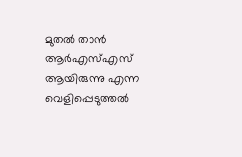മുതൽ താൻ ആർഎസ്എസ് ആയിരുന്നു എന്ന വെളിപ്പെടുത്തൽ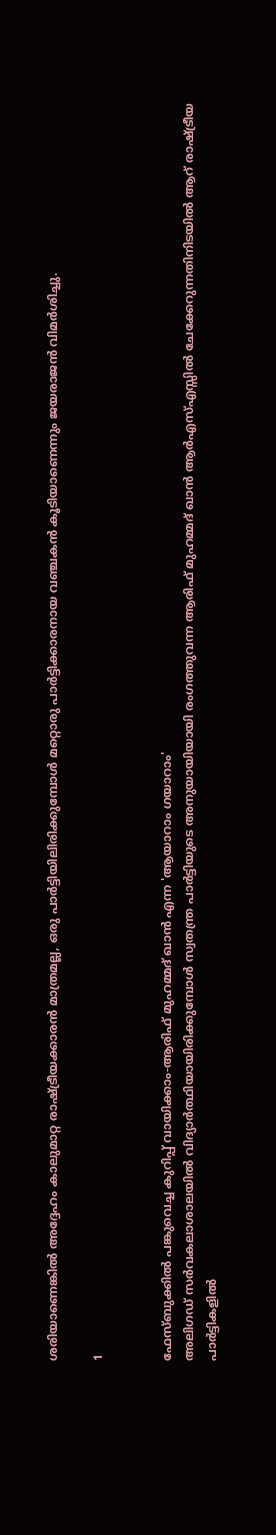ശരിയാണെങ്കിൽ അദ്ദേഹം കാലുമാറ്റ രാഷ്ട്രീയക്കാരൻ മാത്രമല്ല, ഒരു പാർട്ടിയിലിരിക്കുമ്പോൾ മറ്റൊരു പാർട്ടിക്കാരനായ വഞ്ചകൻ കൂടിയാണെന്നും ജയരാജൻ വിമർശിച്ചു.

1


ഫേസ്ബുക്കിൽ പങ്കുവെച്ച കുറിപ്പ് വായിക്കാം-ആരിഫ് മുഹമ്മദ് ഖാൻ എന്ന 'ആയാറാം ഗയാറാം'
അലിഗഡ് സർവകലാശാലയിൽ വിദ്യാർത്ഥിയായിരിക്കുമ്പോൾ സ്വതന്ത്ര പാർട്ടിയുടെ അനുയായിയായി രംഗത്തുവന്ന ആരിഫ് മുഹമ്മദ് ഖാൻ ആർഎസ്എസ്സിൽ ചേക്കേറുന്നതിനിടയിൽ ആറ് രാഷ്ട്രീയ പാർട്ടികളിൽ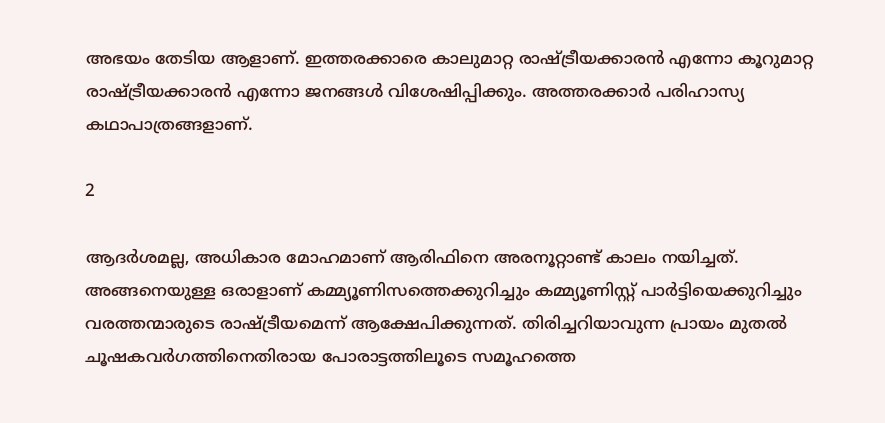അഭയം തേടിയ ആളാണ്. ഇത്തരക്കാരെ കാലുമാറ്റ രാഷ്ട്രീയക്കാരൻ എന്നോ കൂറുമാറ്റ രാഷ്ട്രീയക്കാരൻ എന്നോ ജനങ്ങൾ വിശേഷിപ്പിക്കും. അത്തരക്കാർ പരിഹാസ്യ കഥാപാത്രങ്ങളാണ്.

2

ആദർശമല്ല, അധികാര മോഹമാണ് ആരിഫിനെ അരനൂറ്റാണ്ട് കാലം നയിച്ചത്. അങ്ങനെയുള്ള ഒരാളാണ് കമ്മ്യൂണിസത്തെക്കുറിച്ചും കമ്മ്യൂണിസ്റ്റ് പാർട്ടിയെക്കുറിച്ചും വരത്തന്മാരുടെ രാഷ്ട്രീയമെന്ന് ആക്ഷേപിക്കുന്നത്. തിരിച്ചറിയാവുന്ന പ്രായം മുതൽ ചൂഷകവർഗത്തിനെതിരായ പോരാട്ടത്തിലൂടെ സമൂഹത്തെ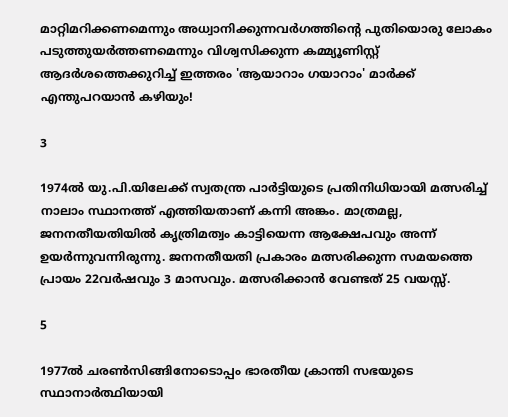മാറ്റിമറിക്കണമെന്നും അധ്വാനിക്കുന്നവർഗത്തിന്റെ പുതിയൊരു ലോകം പടുത്തുയർത്തണമെന്നും വിശ്വസിക്കുന്ന കമ്മ്യൂണിസ്റ്റ് ആദർശത്തെക്കുറിച്ച് ഇത്തരം 'ആയാറാം ഗയാറാം' മാർക്ക് എന്തുപറയാൻ കഴിയും!

3

1974ൽ യു.പി.യിലേക്ക് സ്വതന്ത്ര പാർട്ടിയുടെ പ്രതിനിധിയായി മത്സരിച്ച് നാലാം സ്ഥാനത്ത് എത്തിയതാണ് കന്നി അങ്കം. മാത്രമല്ല, ജനനതീയതിയിൽ കൃത്രിമത്വം കാട്ടിയെന്ന ആക്ഷേപവും അന്ന് ഉയർന്നുവന്നിരുന്നു. ജനനതീയതി പ്രകാരം മത്സരിക്കുന്ന സമയത്തെ പ്രായം 22വർഷവും 3 മാസവും. മത്സരിക്കാൻ വേണ്ടത് 25 വയസ്സ്.

5

1977ൽ ചരൺസിങ്ങിനോടൊപ്പം ഭാരതീയ ക്രാന്തി സഭയുടെ സ്ഥാനാർത്ഥിയായി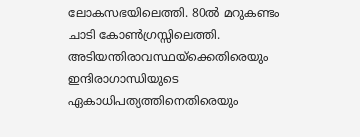ലോകസഭയിലെത്തി. 80ൽ മറുകണ്ടം ചാടി കോൺഗ്രസ്സിലെത്തി. അടിയന്തിരാവസ്ഥയ്‌ക്കെതിരെയും ഇന്ദിരാഗാന്ധിയുടെ ഏകാധിപത്യത്തിനെതിരെയും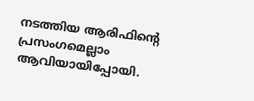നടത്തിയ ആരിഫിന്റെ പ്രസംഗമെല്ലാം ആവിയായിപ്പോയി.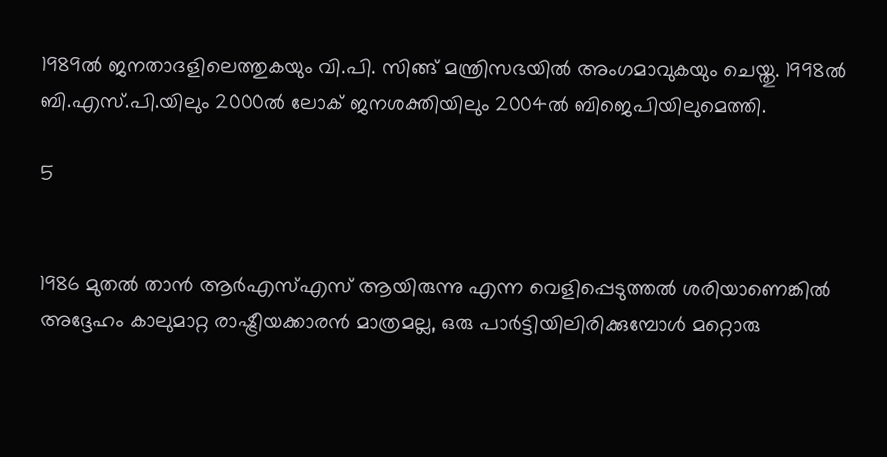1989ൽ ജനതാദളിലെത്തുകയും വി.പി. സിങ്ങ് മന്ത്രിസഭയിൽ അംഗമാവുകയും ചെയ്തു. 1998ൽ ബി.എസ്.പി.യിലും 2000ൽ ലോക് ജനശക്തിയിലും 2004ൽ ബിജെപിയിലുമെത്തി.

5


1986 മുതൽ താൻ ആർഎസ്എസ് ആയിരുന്നു എന്ന വെളിപ്പെടുത്തൽ ശരിയാണെങ്കിൽ അദ്ദേഹം കാലുമാറ്റ രാഷ്ട്രീയക്കാരൻ മാത്രമല്ല, ഒരു പാർട്ടിയിലിരിക്കുമ്പോൾ മറ്റൊരു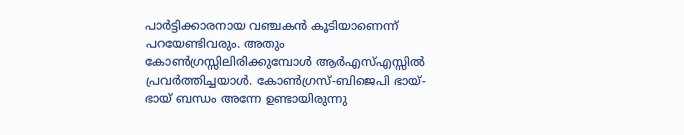പാർട്ടിക്കാരനായ വഞ്ചകൻ കൂടിയാണെന്ന് പറയേണ്ടിവരും. അതും കോൺഗ്രസ്സിലിരിക്കുമ്പോൾ ആർഎസ്എസ്സിൽ പ്രവർത്തിച്ചയാൾ. കോൺഗ്രസ്-ബിജെപി ഭായ്-ഭായ് ബന്ധം അന്നേ ഉണ്ടായിരുന്നു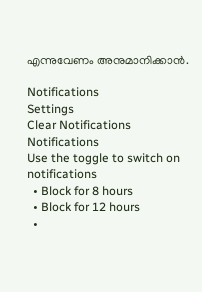എന്നുവേണം അനുമാനിക്കാൻ.

Notifications
Settings
Clear Notifications
Notifications
Use the toggle to switch on notifications
  • Block for 8 hours
  • Block for 12 hours
  •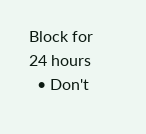Block for 24 hours
  • Don't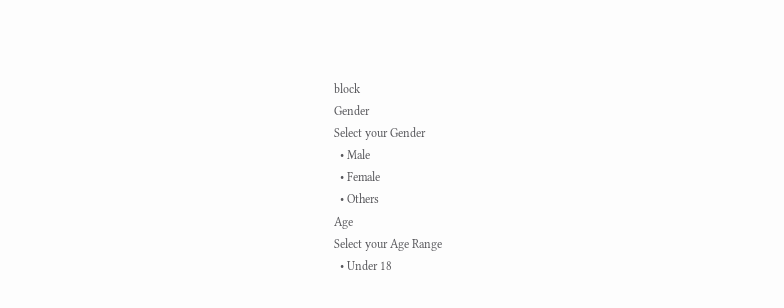block
Gender
Select your Gender
  • Male
  • Female
  • Others
Age
Select your Age Range
  • Under 18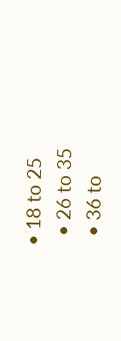• 18 to 25
  • 26 to 35
  • 36 to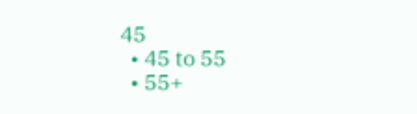45
  • 45 to 55
  • 55+